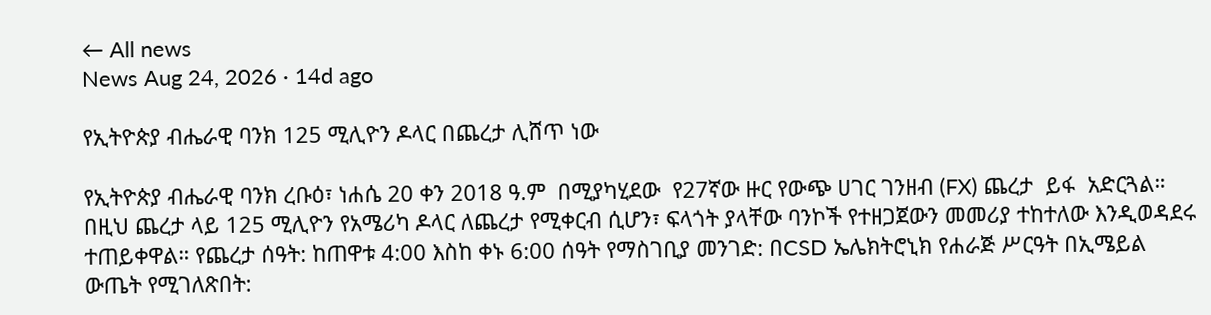← All news
News Aug 24, 2026 · 14d ago

የኢትዮጵያ ብሔራዊ ባንክ 125 ሚሊዮን ዶላር በጨረታ ሊሸጥ ነው

የኢትዮጵያ ብሔራዊ ባንክ ረቡዕ፣ ነሐሴ 20 ቀን 2018 ዓ.ም  በሚያካሂደው  የ27ኛው ዙር የውጭ ሀገር ገንዘብ (FX) ጨረታ  ይፋ  አድርጓል። በዚህ ጨረታ ላይ 125 ሚሊዮን የአሜሪካ ዶላር ለጨረታ የሚቀርብ ሲሆን፣ ፍላጎት ያላቸው ባንኮች የተዘጋጀውን መመሪያ ተከተለው እንዲወዳደሩ ተጠይቀዋል። የጨረታ ሰዓት: ከጠዋቱ 4:00 እስከ ቀኑ 6:00 ሰዓት የማስገቢያ መንገድ: በCSD ኤሌክትሮኒክ የሐራጅ ሥርዓት በኢሜይል ውጤት የሚገለጽበት: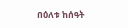በዕለቱ ከሰዓት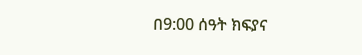በ9:00 ሰዓት ክፍያና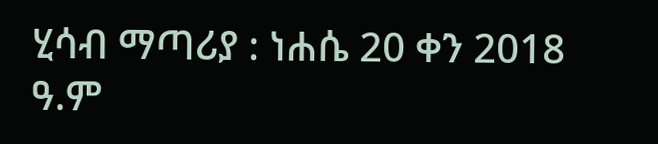ሂሳብ ማጣሪያ : ነሐሴ 20 ቀን 2018 ዓ.ም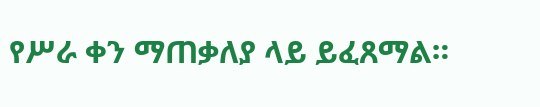የሥራ ቀን ማጠቃለያ ላይ ይፈጸማል።